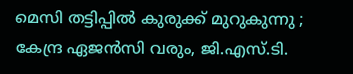മെസി തട്ടിപ്പില്‍ കുരുക്ക്‌ മുറുകുന്നു ; കേന്ദ്ര ഏജന്‍സി വരും, ജി.എസ്.ടി.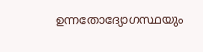ഉന്നതോദ്യോഗസ്ഥയും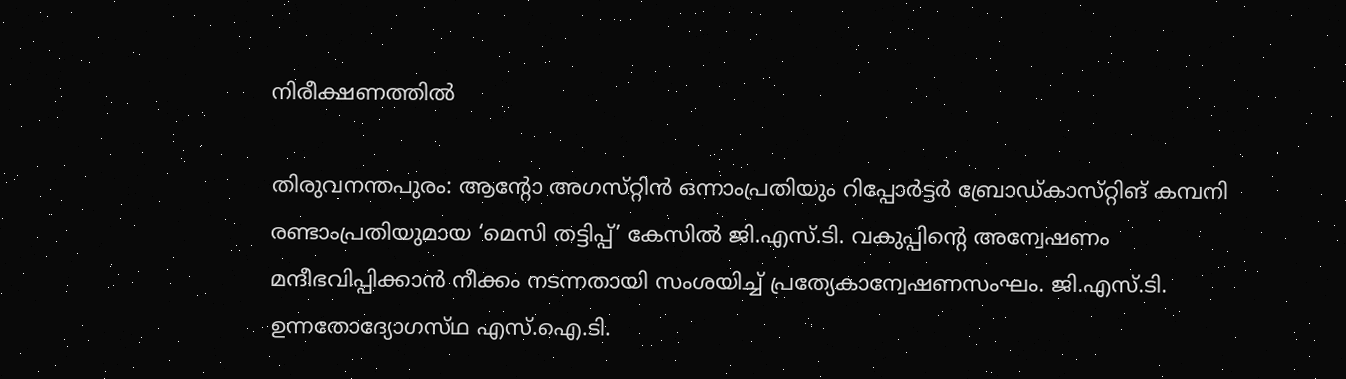നിരീക്ഷണത്തില്‍

തിരുവനന്തപുരം: ആന്റോ അഗസ്‌റ്റിന്‍ ഒന്നാംപ്രതിയും റിപ്പോര്‍ട്ടര്‍ ബ്രോഡ്‌കാസ്‌റ്റിങ്‌ കമ്പനി രണ്ടാംപ്രതിയുമായ ‘മെസി തട്ടിപ്പ്‌’ കേസില്‍ ജി.എസ്‌.ടി. വകുപ്പിന്റെ അന്വേഷണം മന്ദീഭവിപ്പിക്കാന്‍ നീക്കം നടന്നതായി സംശയിച്ച്‌ പ്രത്യേകാന്വേഷണസംഘം. ജി.എസ്‌.ടി. ഉന്നതോദ്യോഗസ്‌ഥ എസ്‌.ഐ.ടി.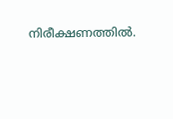നിരീക്ഷണത്തില്‍.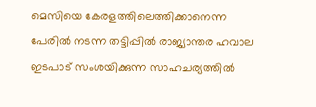മെസിയെ കേരളത്തിലെത്തിക്കാനെന്ന പേരില്‍ നടന്ന തട്ടിപ്പില്‍ രാജ്യാന്തര ഹവാല ഇടപാട്‌ സംശയിക്കുന്ന സാഹചര്യത്തില്‍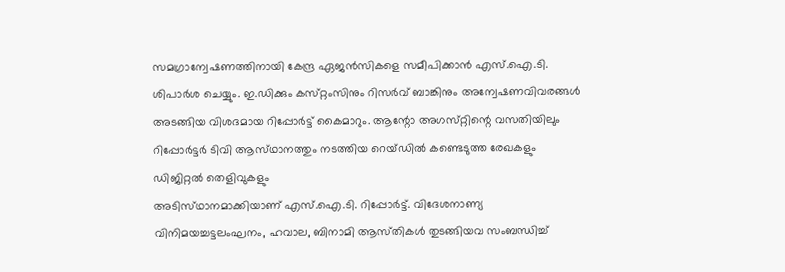സമഗ്രാന്വേഷണത്തിനായി കേന്ദ്ര ഏജന്‍സികളെ സമീപിക്കാന്‍ എസ്‌.ഐ.ടി. ശിപാര്‍ശ ചെയ്യും. ഇ.ഡിക്കും കസ്‌റ്റംസിനും റിസര്‍വ്‌ ബാങ്കിനും അന്വേഷണവിവരങ്ങള്‍ അടങ്ങിയ വിശദമായ റിപ്പോര്‍ട്ട്‌ കൈമാറും. ആന്റോ അഗസ്‌റ്റിന്റെ വസതിയിലും റിപ്പോര്‍ട്ടര്‍ ടിവി ആസ്‌ഥാനത്തും നടത്തിയ റെയ്‌ഡില്‍ കണ്ടെടുത്ത രേഖകളും ഡിജിറ്റല്‍ തെളിവുകളും
അടിസ്‌ഥാനമാക്കിയാണ്‌ എസ്‌.ഐ.ടി. റിപ്പോര്‍ട്ട്‌. വിദേശനാണ്യ വിനിമയച്ചട്ടലംഘനം, ഹവാല, ബിനാമി ആസ്‌തികള്‍ തുടങ്ങിയവ സംബന്ധിച്ച്‌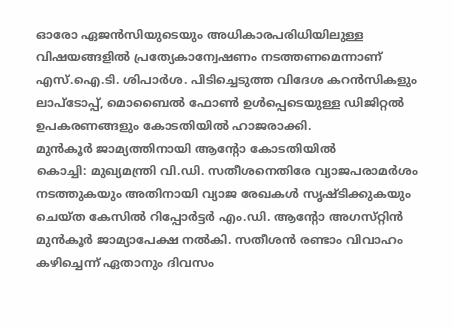ഓരോ ഏജന്‍സിയുടെയും അധികാരപരിധിയിലുള്ള വിഷയങ്ങളില്‍ പ്രത്യേകാന്വേഷണം നടത്തണമെന്നാണ്‌ എസ്‌.ഐ.ടി. ശിപാര്‍ശ. പിടിച്ചെടുത്ത വിദേശ കറന്‍സികളും ലാപ്‌ടോപ്പ്‌, മൊബൈല്‍ ഫോണ്‍ ഉള്‍പ്പെടെയുള്ള ഡിജിറ്റല്‍ ഉപകരണങ്ങളും കോടതിയില്‍ ഹാജരാക്കി.
മുന്‍കൂര്‍ ജാമ്യത്തിനായി ആന്റോ കോടതിയില്‍
കൊച്ചി: മുഖ്യമന്ത്രി വി.ഡി. സതീശനെതിരേ വ്യാജപരാമര്‍ശം നടത്തുകയും അതിനായി വ്യാജ രേഖകള്‍ സൃഷ്‌ടിക്കുകയും ചെയ്‌ത കേസില്‍ റിപ്പോര്‍ട്ടര്‍ എം.ഡി. ആന്റോ അഗസ്‌റ്റിന്‍ മുന്‍കൂര്‍ ജാമ്യാപേക്ഷ നല്‍കി. സതീശന്‍ രണ്ടാം വിവാഹം കഴിച്ചെന്ന്‌ ഏതാനും ദിവസം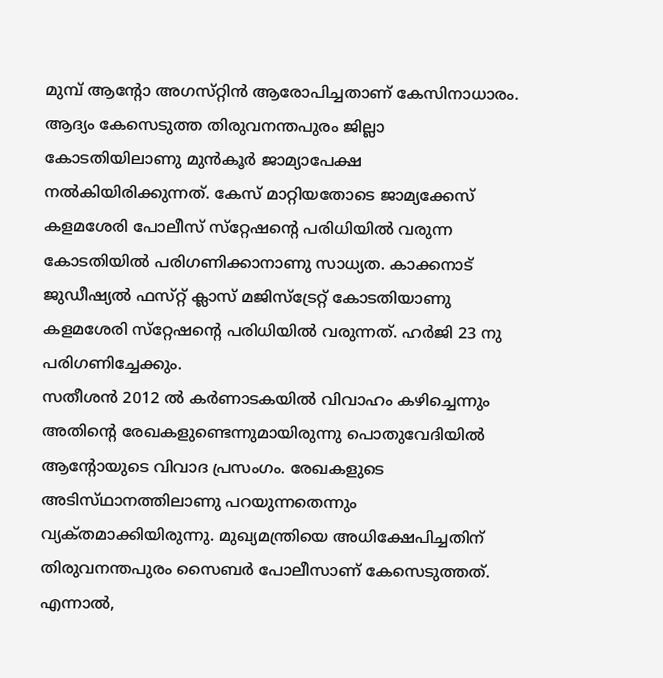മുമ്പ്‌ ആന്റോ അഗസ്‌റ്റിന്‍ ആരോപിച്ചതാണ്‌ കേസിനാധാരം. ആദ്യം കേസെടുത്ത തിരുവനന്തപുരം ജില്ലാ കോടതിയിലാണു മുന്‍കൂര്‍ ജാമ്യാപേക്ഷ നല്‍കിയിരിക്കുന്നത്‌. കേസ്‌ മാറ്റിയതോടെ ജാമ്യക്കേസ്‌ കളമശേരി പോലീസ്‌ സ്‌റ്റേഷന്റെ പരിധിയില്‍ വരുന്ന കോടതിയില്‍ പരിഗണിക്കാനാണു സാധ്യത. കാക്കനാട്‌ ജുഡീഷ്യല്‍ ഫസ്‌റ്റ്‌ ക്ലാസ്‌ മജിസ്‌ട്രേറ്റ്‌ കോടതിയാണു കളമശേരി സ്‌റ്റേഷന്റെ പരിധിയില്‍ വരുന്നത്‌. ഹര്‍ജി 23 നു പരിഗണിച്ചേക്കും.
സതീശന്‍ 2012 ല്‍ കര്‍ണാടകയില്‍ വിവാഹം കഴിച്ചെന്നും അതിന്റെ രേഖകളുണ്ടെന്നുമായിരുന്നു പൊതുവേദിയില്‍ ആന്റോയുടെ വിവാദ പ്രസംഗം. രേഖകളുടെ അടിസ്‌ഥാനത്തിലാണു പറയുന്നതെന്നും വ്യക്‌തമാക്കിയിരുന്നു. മുഖ്യമന്ത്രിയെ അധിക്ഷേപിച്ചതിന്‌ തിരുവനന്തപുരം സൈബര്‍ പോലീസാണ്‌ കേസെടുത്തത്‌. എന്നാല്‍,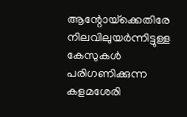ആന്റോയ്‌ക്കെതിരേ നിലവിലുയര്‍ന്നിട്ടുള്ള കേസുകള്‍ പരിഗണിക്കുന്ന കളമശേരി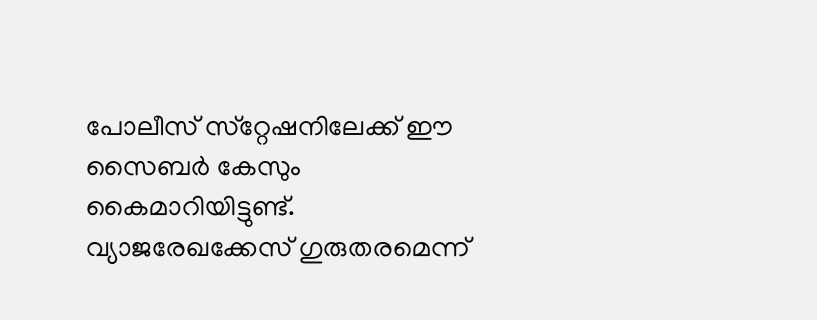പോലീസ്‌ സ്‌റ്റേഷനിലേക്ക്‌ ഈ സൈബര്‍ കേസും കൈമാറിയിട്ടുണ്ട്‌.
വ്യാജരേഖക്കേസ്‌ ഗുരുതരമെന്ന്‌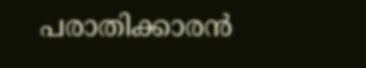പരാതിക്കാരന്‍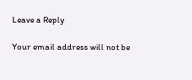Leave a Reply

Your email address will not be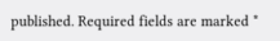published. Required fields are marked *